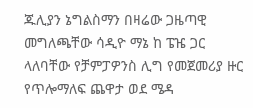ጁሊያን ኔግልስማን በዛሬው ጋዜጣዊ መግለጫቸው ሳዲዮ ማኔ ከ ፔዤ ጋር ላለባቸው የቻምፓዎንስ ሊግ የመጀመሪያ ዙር የጥሎማለፍ ጨዋታ ወደ ሜዳ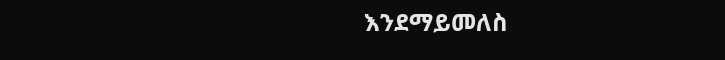እንደማይመለስ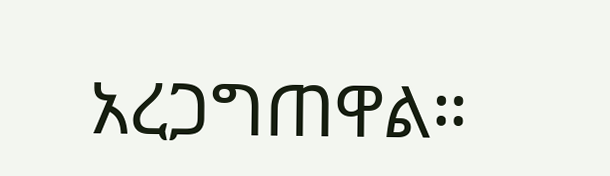አረጋግጠዋል።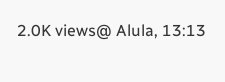2.0K views@ Alula, 13:13